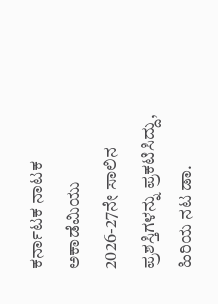ಕರ್ನಾಟಕ ನಾಟಕ ಅಕಾಡೆಮಿಯು 2026-27ನೇ ಸಾಲಿನ ಪ್ರಶಸ್ತಿಗಳನ್ನು ಪ್ರಕಟಿಸಿದ್ದು, ಹಿರಿಯ ನಟ ಡಾ.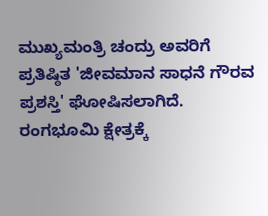ಮುಖ್ಯಮಂತ್ರಿ ಚಂದ್ರು ಅವರಿಗೆ ಪ್ರತಿಷ್ಠಿತ 'ಜೀವಮಾನ ಸಾಧನೆ ಗೌರವ ಪ್ರಶಸ್ತಿ' ಘೋಷಿಸಲಾಗಿದೆ.
ರಂಗಭೂಮಿ ಕ್ಷೇತ್ರಕ್ಕೆ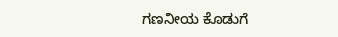ಗಣನೀಯ ಕೊಡುಗೆ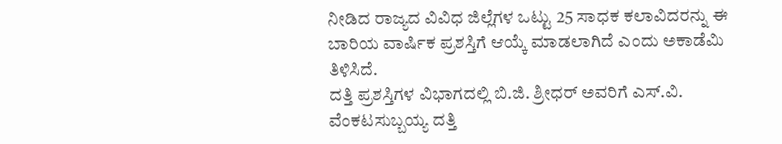ನೀಡಿದ ರಾಜ್ಯದ ವಿವಿಧ ಜಿಲ್ಲೆಗಳ ಒಟ್ಟು 25 ಸಾಧಕ ಕಲಾವಿದರನ್ನು ಈ ಬಾರಿಯ ವಾರ್ಷಿಕ ಪ್ರಶಸ್ತಿಗೆ ಆಯ್ಕೆ ಮಾಡಲಾಗಿದೆ ಎಂದು ಅಕಾಡೆಮಿ ತಿಳಿಸಿದೆ.
ದತ್ತಿ ಪ್ರಶಸ್ತಿಗಳ ವಿಭಾಗದಲ್ಲಿ ಬಿ.ಜಿ. ಶ್ರೀಧರ್ ಅವರಿಗೆ ಎಸ್.ವಿ. ವೆಂಕಟಸುಬ್ಬಯ್ಯ ದತ್ತಿ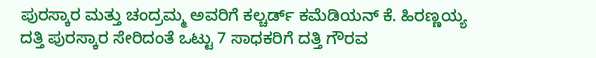ಪುರಸ್ಕಾರ ಮತ್ತು ಚಂದ್ರಮ್ಮ ಅವರಿಗೆ ಕಲ್ಚರ್ಡ್ ಕಮೆಡಿಯನ್ ಕೆ. ಹಿರಣ್ಣಯ್ಯ ದತ್ತಿ ಪುರಸ್ಕಾರ ಸೇರಿದಂತೆ ಒಟ್ಟು 7 ಸಾಧಕರಿಗೆ ದತ್ತಿ ಗೌರವ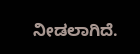ನೀಡಲಾಗಿದೆ.